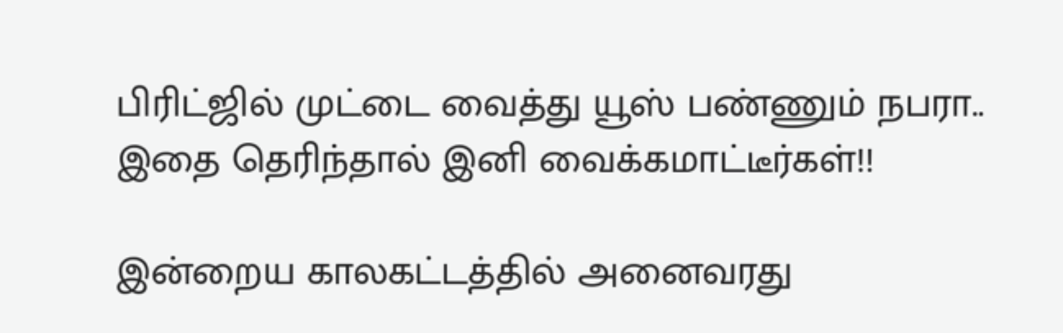பிரிட்ஜில் முட்டை வைத்து யூஸ் பண்ணும் நபரா.. இதை தெரிந்தால் இனி வைக்கமாட்டீர்கள்!!

இன்றைய காலகட்டத்தில் அனைவரது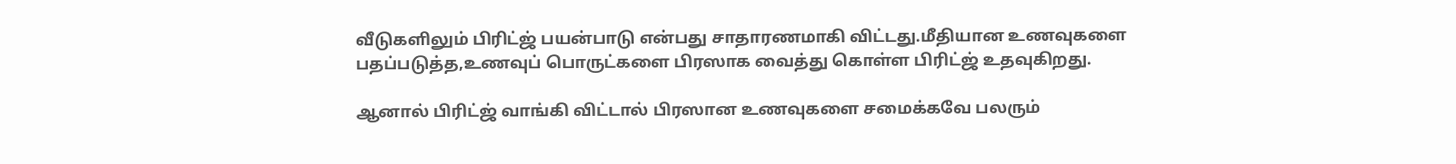வீடுகளிலும் பிரிட்ஜ் பயன்பாடு என்பது சாதாரணமாகி விட்டது.மீதியான உணவுகளை பதப்படுத்த,உணவுப் பொருட்களை பிரஸாக வைத்து கொள்ள பிரிட்ஜ் உதவுகிறது.

ஆனால் பிரிட்ஜ் வாங்கி விட்டால் பிரஸான உணவுகளை சமைக்கவே பலரும்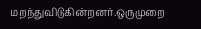மறந்துவிடுகின்றனர்.ஒருமுறை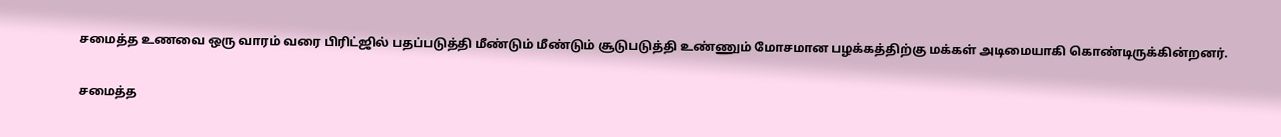சமைத்த உணவை ஒரு வாரம் வரை பிரிட்ஜில் பதப்படுத்தி மீண்டும் மீண்டும் சூடுபடுத்தி உண்ணும் மோசமான பழக்கத்திற்கு மக்கள் அடிமையாகி கொண்டிருக்கின்றனர்.

சமைத்த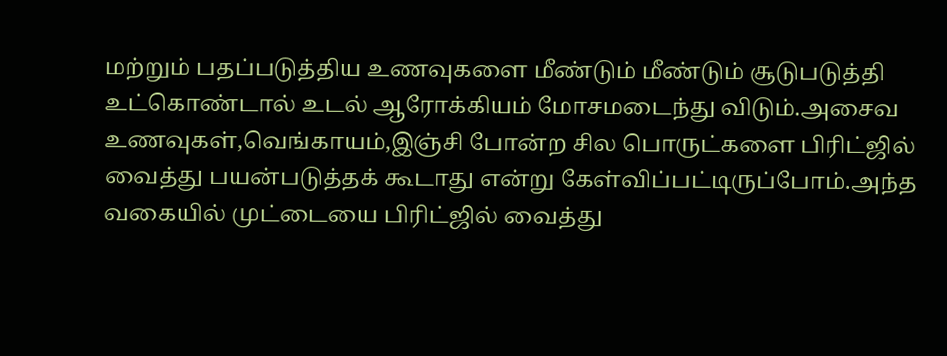மற்றும் பதப்படுத்திய உணவுகளை மீண்டும் மீண்டும் சூடுபடுத்தி உட்கொண்டால் உடல் ஆரோக்கியம் மோசமடைந்து விடும்.அசைவ உணவுகள்,வெங்காயம்,இஞ்சி போன்ற சில பொருட்களை பிரிட்ஜில் வைத்து பயன்படுத்தக் கூடாது என்று கேள்விப்பட்டிருப்போம்.அந்த வகையில் முட்டையை பிரிட்ஜில் வைத்து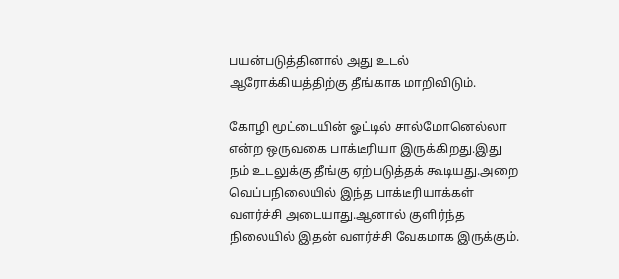பயன்படுத்தினால் அது உடல் ஆரோக்கியத்திற்கு தீங்காக மாறிவிடும்.

கோழி மூட்டையின் ஓட்டில் சால்மோனெல்லா என்ற ஒருவகை பாக்டீரியா இருக்கிறது.இது நம் உடலுக்கு தீங்கு ஏற்படுத்தக் கூடியது.அறை வெப்பநிலையில் இந்த பாக்டீரியாக்கள் வளர்ச்சி அடையாது.ஆனால் குளிர்ந்த நிலையில் இதன் வளர்ச்சி வேகமாக இருக்கும்.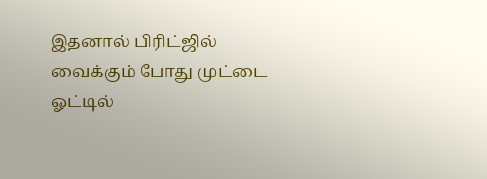இதனால் பிரிட்ஜில் வைக்கும் போது முட்டை ஓட்டில்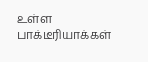உள்ள பாக்டீரியாக்கள்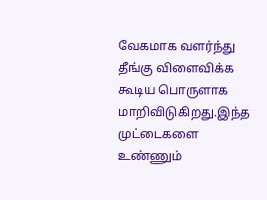வேகமாக வளர்ந்து தீங்கு விளைவிக்க கூடிய பொருளாக மாறிவிடுகிறது.இந்த முட்டைகளை உண்ணும்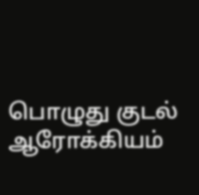பொழுது குடல் ஆரோக்கியம்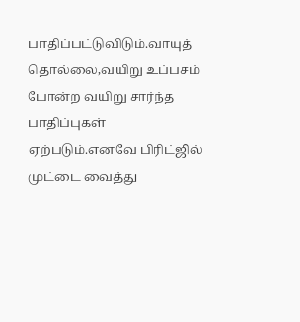பாதிப்பட்டுவிடும்.வாயுத் தொல்லை,வயிறு உப்பசம் போன்ற வயிறு சார்ந்த பாதிப்புகள் ஏற்படும்.எனவே பிரிட்ஜில் முட்டை வைத்து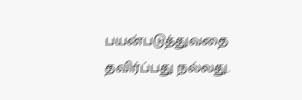பயன்படுத்துவதை தவிர்ப்பது நல்லது.